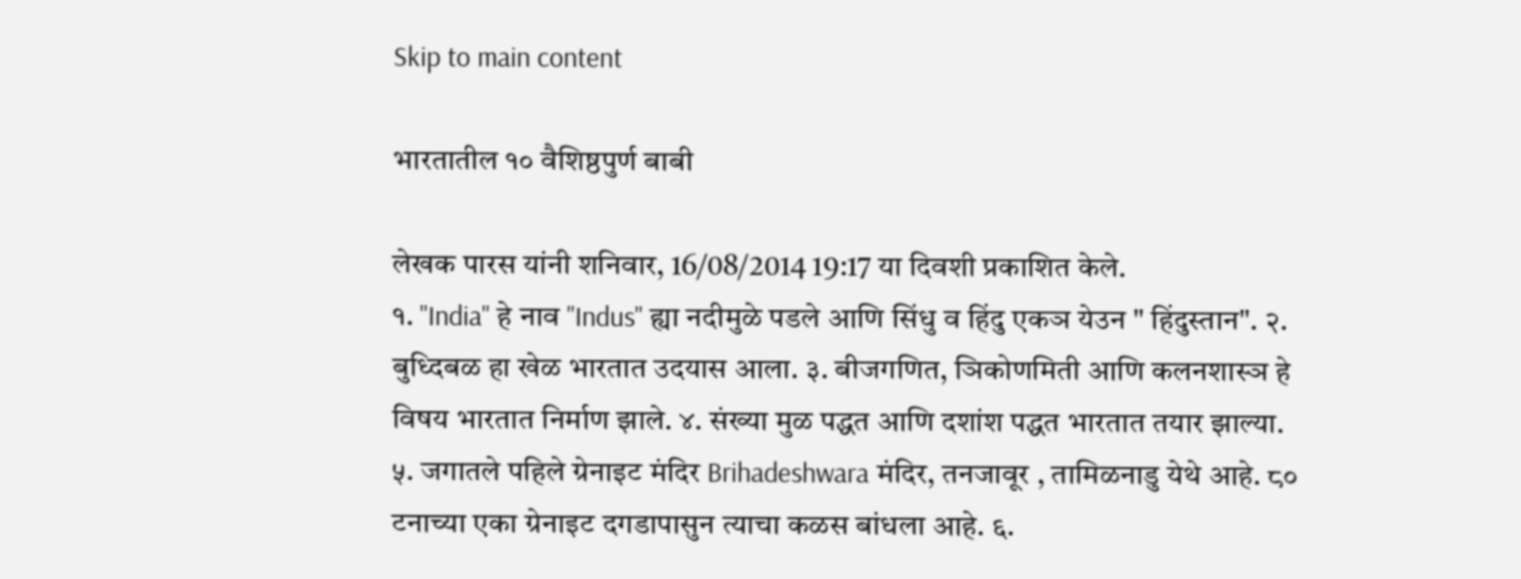Skip to main content

भारतातील १० वैशिष्ठपुर्ण बाबी

लेखक पारस यांनी शनिवार, 16/08/2014 19:17 या दिवशी प्रकाशित केले.
१. "India" हे नाव "Indus" ह्या नदीमुळे पडले आणि सिंधु व हिंदु एकञ येउन " हिंदुस्तान". २. बुध्दिबळ हा खेळ भारतात उदयास आला. ३. बीजगणित, ञिकोणमिती आणि कलनशास्ञ हे विषय भारतात निर्माण झाले. ४. संख्या मुळ पद्धत आणि दशांश पद्धत भारतात तयार झाल्या. ५. जगातले पहिले ग्रेनाइट मंदिर Brihadeshwara मंदिर, तनजावूर , तामिळनाडु येथे आहे. ८० टनाच्या एका ग्रेनाइट दगडापासुन त्याचा कळस बांधला आहे. ६.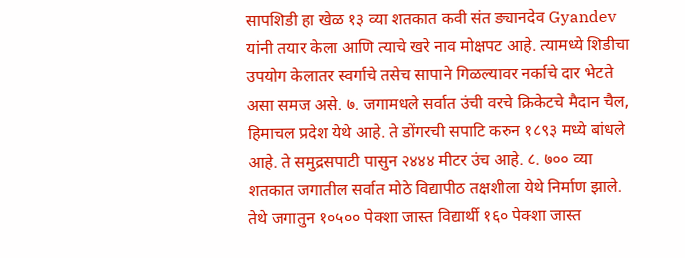सापशिडी हा खेळ १३ व्या शतकात कवी संत ङ्यानदेव Gyandev यांनी तयार केला आणि त्याचे खरे नाव मोक्षपट आहे. त्यामध्ये शिडीचा उपयोग केलातर स्वर्गाचे तसेच सापाने गिळल्यावर नर्काचे दार भेटते असा समज असे. ७. जगामधले सर्वात उंची वरचे क्रिकेटचे मैदान चैल, हिमाचल प्रदेश येथे आहे. ते डोंगरची सपाटि करुन १८९३ मध्ये बांधले आहे. ते समुद्रसपाटी पासुन २४४४ मीटर उंच आहे. ८. ७०० व्या शतकात जगातील सर्वात मोठे विद्यापीठ तक्षशीला येथे निर्माण झाले. तेथे जगातुन १०५०० पेक्शा जास्त विद्यार्थी १६० पेक्शा जास्त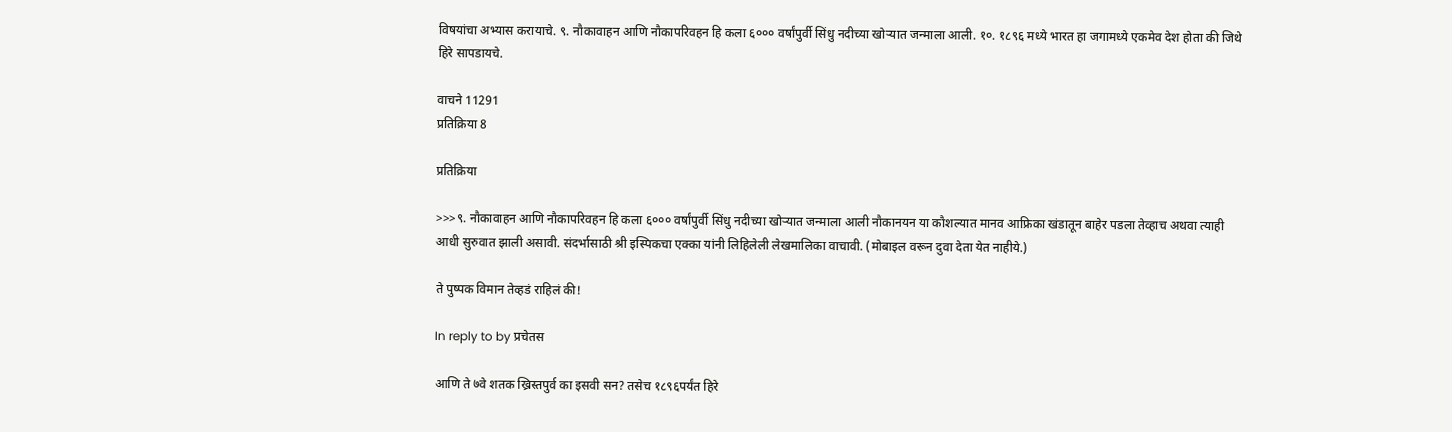विषयांचा अभ्यास करायाचे. ९. नौकावाहन आणि नौकापरिवहन हि कला ६००० वर्षांपुर्वी सिंधु नदीच्या खोर्‍यात जन्माला आली. १०. १८९६ मध्ये भारत हा जगामध्ये एकमेव देश होता की जिथे हिरे सापडायचे.

वाचने 11291
प्रतिक्रिया 8

प्रतिक्रिया

>>>९. नौकावाहन आणि नौकापरिवहन हि कला ६००० वर्षांपुर्वी सिंधु नदीच्या खोर्‍यात जन्माला आली नौकानयन या कौशल्यात मानव आफ्रिका खंडातून बाहेर पडला तेव्हाच अथवा त्याही आधी सुरुवात झाली असावी. संदर्भासाठी श्री इस्पिकचा एक्का यांनी लिहिलेली लेखमालिका वाचावी. (मोबाइल वरून दुवा देता येत नाहीये.)

ते पुष्पक विमान तेव्हडं राहिलं की!

In reply to by प्रचेतस

आणि ते ७वे शतक ख्रिस्तपुर्व का इसवी सन? तसेच १८९६पर्यंत हिरे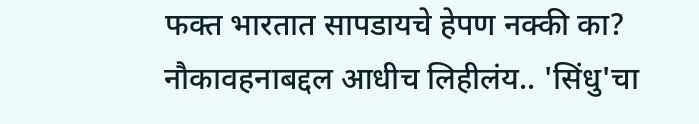फक्त भारतात सापडायचे हेपण नक्की का? नौकावहनाबद्दल आधीच लिहीलंय.. 'सिंधु'चा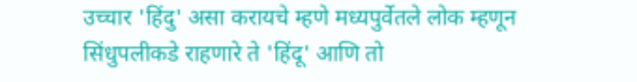उच्चार 'हिंदु' असा करायचे म्हणे मध्यपुर्वेतले लोक म्हणून सिंधुपलीकडे राहणारे ते 'हिंदू' आणि तो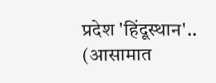प्रदेश 'हिंदूस्थान'.. (आसामात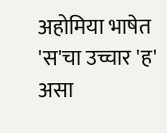अहोमिया भाषेत 'स'चा उच्चार 'ह' असा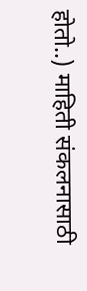होतो..) माहिती संकलनासाठी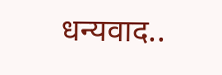धन्यवाद..